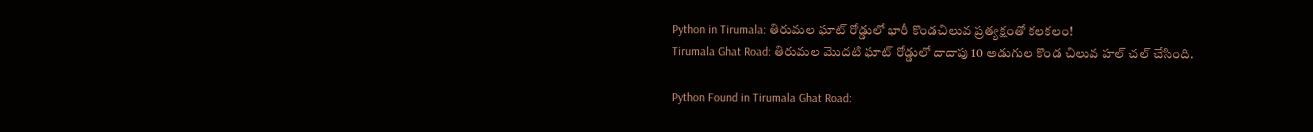Python in Tirumala: తిరుమల ఘాట్ రోడ్డులో భారీ కొండచిలువ ప్రత్యక్షంతో కలకలం!
Tirumala Ghat Road: తిరుమల మొదటి ఘాట్ రోడ్డులో దాదాపు 10 అడుగుల కొండ చిలువ హల్ చల్ చేసింది.

Python Found in Tirumala Ghat Road: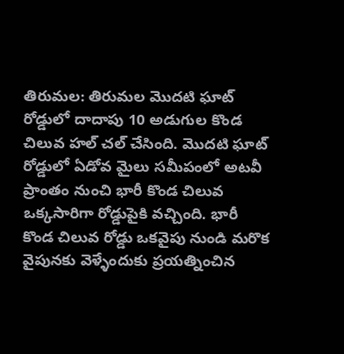తిరుమల: తిరుమల మొదటి ఘాట్ రోడ్డులో దాదాపు 10 అడుగుల కొండ చిలువ హల్ చల్ చేసింది. మొదటి ఘాట్ రోడ్డులో ఏడోవ మైలు సమీపంలో అటవీ ప్రాంతం నుంచి భారీ కొండ చిలువ ఒక్కసారిగా రోడ్డుపైకి వచ్చింది. భారీ కొండ చిలువ రోడ్డు ఒకవైపు నుండి మరొక వైపునకు వెళ్ళేందుకు ప్రయత్నించిన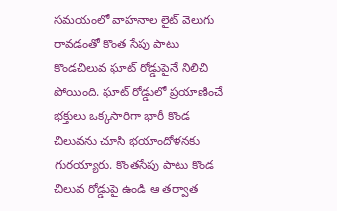సమయంలో వాహనాల లైట్ వెలుగు రావడంతో కొంత సేపు పాటు కొండచిలువ ఘాట్ రోడ్డుపైనే నిలిచి పోయింది. ఘాట్ రోడ్డులో ప్రయాణించే భక్తులు ఒక్కసారిగా భారీ కొండ చిలువను చూసి భయాందోళనకు గురయ్యారు. కొంతసేపు పాటు కొండ చిలువ రోడ్డుపై ఉండి ఆ తర్వాత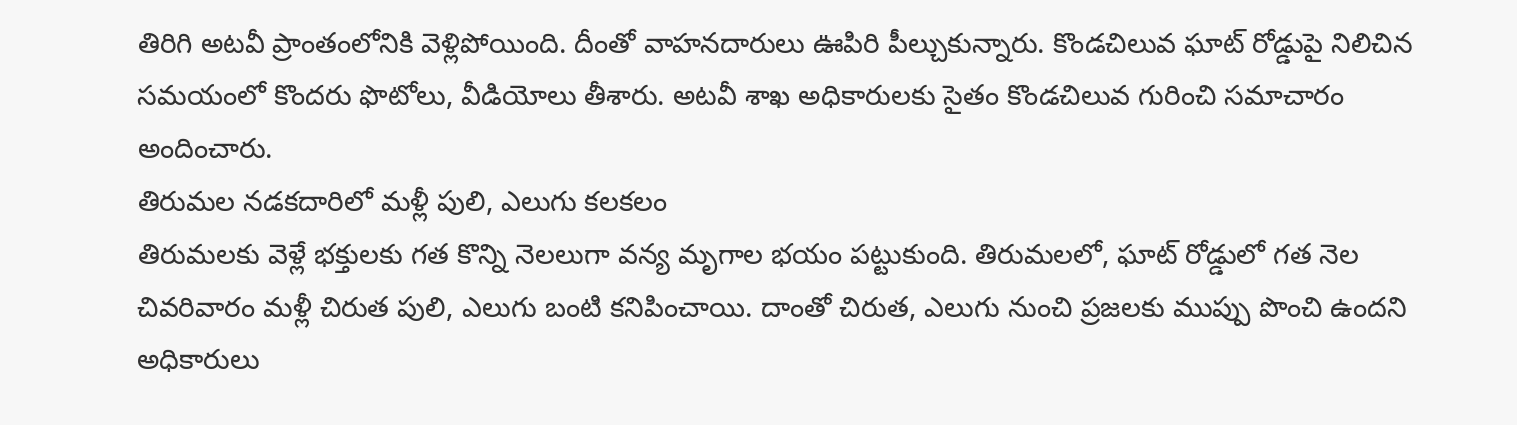తిరిగి అటవీ ప్రాంతంలోనికి వెళ్లిపోయింది. దీంతో వాహనదారులు ఊపిరి పీల్చుకున్నారు. కొండచిలువ ఘాట్ రోడ్డుపై నిలిచిన సమయంలో కొందరు ఫొటోలు, వీడియోలు తీశారు. అటవీ శాఖ అధికారులకు సైతం కొండచిలువ గురించి సమాచారం అందించారు.
తిరుమల నడకదారిలో మళ్లీ పులి, ఎలుగు కలకలం
తిరుమలకు వెళ్లే భక్తులకు గత కొన్ని నెలలుగా వన్య మృగాల భయం పట్టుకుంది. తిరుమలలో, ఘాట్ రోడ్డులో గత నెల చివరివారం మళ్లీ చిరుత పులి, ఎలుగు బంటి కనిపించాయి. దాంతో చిరుత, ఎలుగు నుంచి ప్రజలకు ముప్పు పొంచి ఉందని అధికారులు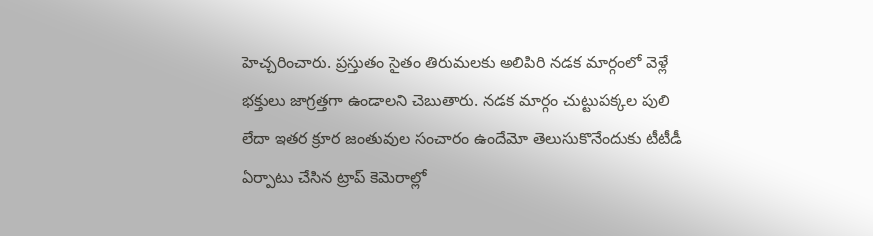హెచ్చరించారు. ప్రస్తుతం సైతం తిరుమలకు అలిపిరి నడక మార్గంలో వెళ్లే భక్తులు జాగ్రత్తగా ఉండాలని చెబుతారు. నడక మార్గం చుట్టుపక్కల పులి లేదా ఇతర క్రూర జంతువుల సంచారం ఉందేమో తెలుసుకొనేందుకు టీటీడీ ఏర్పాటు చేసిన ట్రాప్ కెమెరాల్లో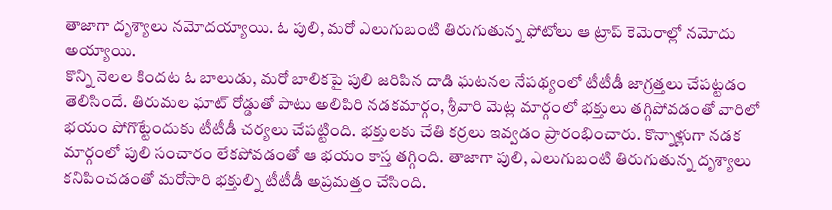తాజాగా దృశ్యాలు నమోదయ్యాయి. ఓ పులి, మరో ఎలుగుబంటి తిరుగుతున్న ఫోటోలు ఆ ట్రాప్ కెమెరాల్లో నమోదు అయ్యాయి.
కొన్ని నెలల కిందట ఓ బాలుడు, మరో బాలికపై పులి జరిపిన దాడి ఘటనల నేపథ్యంలో టీటీడీ జాగ్రత్తలు చేపట్టడం తెలిసిందే. తిరుమల ఘాట్ రోడ్డుతో పాటు అలిపిరి నడకమార్గం, శ్రీవారి మెట్ల మార్గంలో భక్తులు తగ్గిపోవడంతో వారిలో భయం పోగొట్టేందుకు టీటీడీ చర్యలు చేపట్టింది. భక్తులకు చేతి కర్రలు ఇవ్వడం ప్రారంభించారు. కొన్నాళ్లుగా నడక మార్గంలో పులి సంచారం లేకపోవడంతో ఆ భయం కాస్త తగ్గింది. తాజాగా పులి, ఎలుగుబంటి తిరుగుతున్న దృశ్యాలు కనిపించడంతో మరోసారి భక్తుల్ని టీటీడీ అప్రమత్తం చేసింది.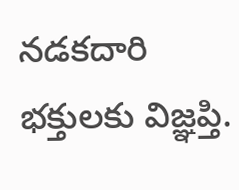నడకదారి భక్తులకు విజ్ఞప్తి.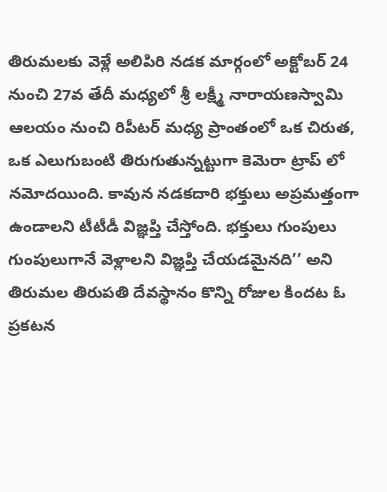తిరుమలకు వెళ్లే అలిపిరి నడక మార్గంలో అక్టోబర్ 24 నుంచి 27వ తేదీ మధ్యలో శ్రీ లక్ష్మీ నారాయణస్వామి ఆలయం నుంచి రిపీటర్ మధ్య ప్రాంతంలో ఒక చిరుత, ఒక ఎలుగుబంటి తిరుగుతున్నట్టుగా కెమెరా ట్రాప్ లో నమోదయింది. కావున నడకదారి భక్తులు అప్రమత్తంగా ఉండాలని టీటీడీ విజ్ఞప్తి చేస్తోంది. భక్తులు గుంపులు గుంపులుగానే వెళ్లాలని విజ్ఞప్తి చేయడమైనది’’ అని తిరుమల తిరుపతి దేవస్థానం కొన్ని రోజుల కిందట ఓ ప్రకటన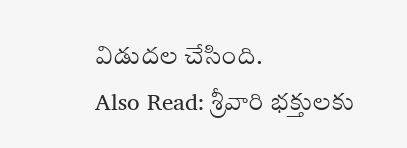విడుదల చేసింది.
Also Read: శ్రీవారి భక్తులకు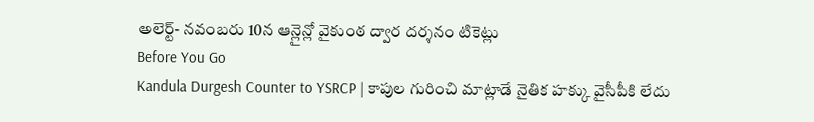అలెర్ట్- నవంబరు 10న ఆన్లైన్లో వైకుంఠ ద్వార దర్శనం టికెట్లు
Before You Go
Kandula Durgesh Counter to YSRCP | కాపుల గురించి మాట్లాడే నైతిక హక్కు వైసీపీకి లేదు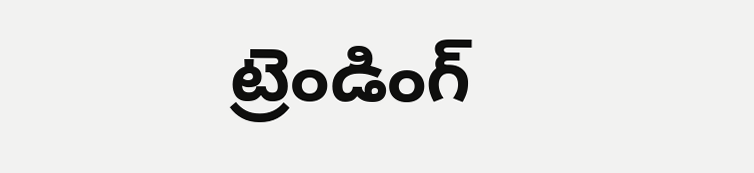ట్రెండింగ్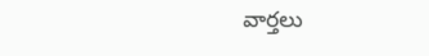వార్తలు